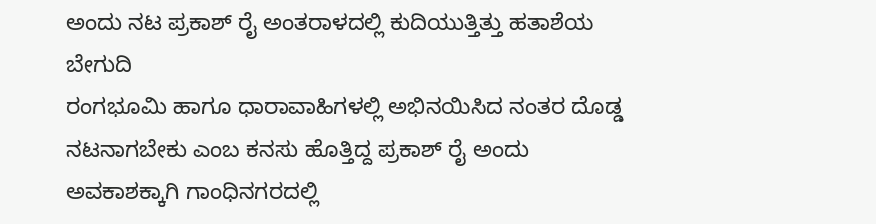ಅಂದು ನಟ ಪ್ರಕಾಶ್ ರೈ ಅಂತರಾಳದಲ್ಲಿ ಕುದಿಯುತ್ತಿತ್ತು ಹತಾಶೆಯ ಬೇಗುದಿ
ರಂಗಭೂಮಿ ಹಾಗೂ ಧಾರಾವಾಹಿಗಳಲ್ಲಿ ಅಭಿನಯಿಸಿದ ನಂತರ ದೊಡ್ಡ ನಟನಾಗಬೇಕು ಎಂಬ ಕನಸು ಹೊತ್ತಿದ್ದ ಪ್ರಕಾಶ್ ರೈ ಅಂದು ಅವಕಾಶಕ್ಕಾಗಿ ಗಾಂಧಿನಗರದಲ್ಲಿ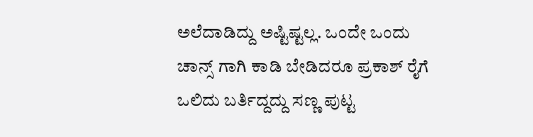ಅಲೆದಾಡಿದ್ದು ಅಷ್ಟಿಷ್ಟಲ್ಲ. ಒಂದೇ ಒಂದು ಚಾನ್ಸ್ ಗಾಗಿ ಕಾಡಿ ಬೇಡಿದರೂ ಪ್ರಕಾಶ್ ರೈಗೆ ಒಲಿದು ಬರ್ತಿದ್ದದ್ದು ಸಣ್ಣ ಪುಟ್ಟ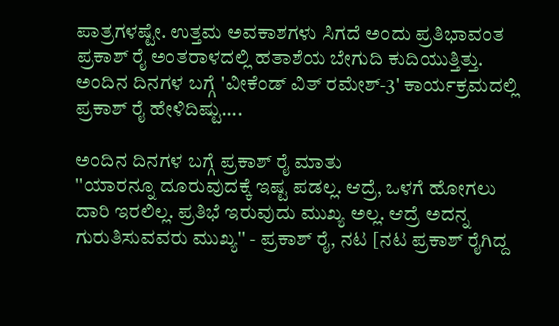ಪಾತ್ರಗಳಷ್ಟೇ. ಉತ್ತಮ ಅವಕಾಶಗಳು ಸಿಗದೆ ಅಂದು ಪ್ರತಿಭಾವಂತ ಪ್ರಕಾಶ್ ರೈ ಅಂತರಾಳದಲ್ಲಿ ಹತಾಶೆಯ ಬೇಗುದಿ ಕುದಿಯುತ್ತಿತ್ತು.
ಅಂದಿನ ದಿನಗಳ ಬಗ್ಗೆ 'ವೀಕೆಂಡ್ ವಿತ್ ರಮೇಶ್-3' ಕಾರ್ಯಕ್ರಮದಲ್ಲಿ ಪ್ರಕಾಶ್ ರೈ ಹೇಳಿದಿಷ್ಟು....

ಅಂದಿನ ದಿನಗಳ ಬಗ್ಗೆ ಪ್ರಕಾಶ್ ರೈ ಮಾತು
''ಯಾರನ್ನೂ ದೂರುವುದಕ್ಕೆ ಇಷ್ಟ ಪಡಲ್ಲ. ಆದ್ರೆ, ಒಳಗೆ ಹೋಗಲು ದಾರಿ ಇರಲಿಲ್ಲ. ಪ್ರತಿಭೆ ಇರುವುದು ಮುಖ್ಯ ಅಲ್ಲ. ಆದ್ರೆ ಅದನ್ನ ಗುರುತಿಸುವವರು ಮುಖ್ಯ'' - ಪ್ರಕಾಶ್ ರೈ, ನಟ [ನಟ ಪ್ರಕಾಶ್ ರೈಗಿದ್ದ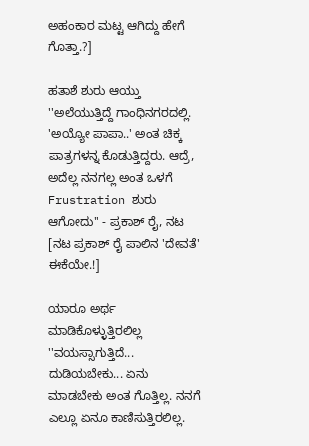ಅಹಂಕಾರ ಮಟ್ಟ ಆಗಿದ್ದು ಹೇಗೆ ಗೊತ್ತಾ.?]

ಹತಾಶೆ ಶುರು ಆಯ್ತು
''ಅಲೆಯುತ್ತಿದ್ದೆ ಗಾಂಧಿನಗರದಲ್ಲಿ. 'ಅಯ್ಯೋ ಪಾಪಾ..' ಅಂತ ಚಿಕ್ಕ ಪಾತ್ರಗಳನ್ನ ಕೊಡುತ್ತಿದ್ದರು. ಆದ್ರೆ, ಅದೆಲ್ಲ ನನಗಲ್ಲ ಅಂತ ಒಳಗೆ Frustration ಶುರು ಆಗೋದು'' - ಪ್ರಕಾಶ್ ರೈ, ನಟ [ನಟ ಪ್ರಕಾಶ್ ರೈ ಪಾಲಿನ 'ದೇವತೆ' ಈಕೆಯೇ.!]

ಯಾರೂ ಅರ್ಥ ಮಾಡಿಕೊಳ್ಳುತ್ತಿರಲಿಲ್ಲ
''ವಯಸ್ಸಾಗುತ್ತಿದೆ... ದುಡಿಯಬೇಕು... ಏನು ಮಾಡಬೇಕು ಅಂತ ಗೊತ್ತಿಲ್ಲ. ನನಗೆ ಎಲ್ಲೂ ಏನೂ ಕಾಣಿಸುತ್ತಿರಲಿಲ್ಲ.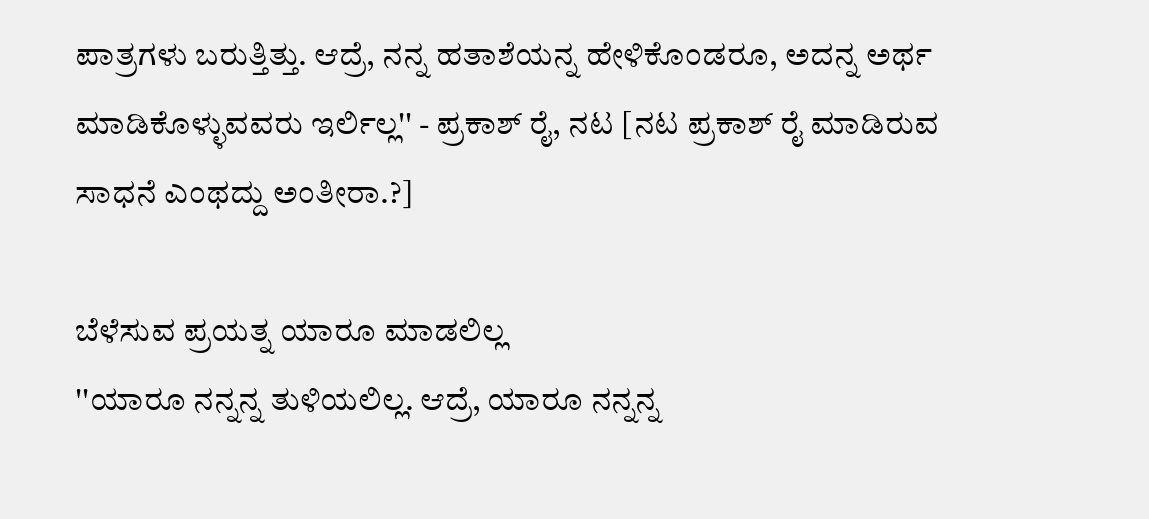ಪಾತ್ರಗಳು ಬರುತ್ತಿತ್ತು. ಆದ್ರೆ, ನನ್ನ ಹತಾಶೆಯನ್ನ ಹೇಳಿಕೊಂಡರೂ, ಅದನ್ನ ಅರ್ಥ ಮಾಡಿಕೊಳ್ಳುವವರು ಇರ್ಲಿಲ್ಲ'' - ಪ್ರಕಾಶ್ ರೈ, ನಟ [ನಟ ಪ್ರಕಾಶ್ ರೈ ಮಾಡಿರುವ ಸಾಧನೆ ಎಂಥದ್ದು ಅಂತೀರಾ.?]

ಬೆಳೆಸುವ ಪ್ರಯತ್ನ ಯಾರೂ ಮಾಡಲಿಲ್ಲ
''ಯಾರೂ ನನ್ನನ್ನ ತುಳಿಯಲಿಲ್ಲ. ಆದ್ರೆ, ಯಾರೂ ನನ್ನನ್ನ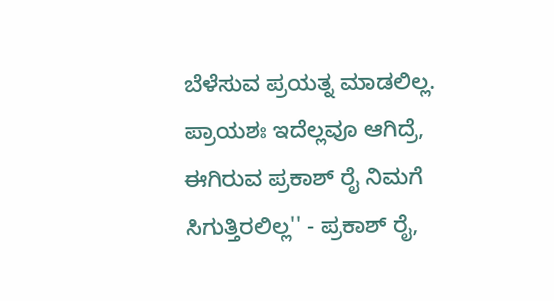ಬೆಳೆಸುವ ಪ್ರಯತ್ನ ಮಾಡಲಿಲ್ಲ. ಪ್ರಾಯಶಃ ಇದೆಲ್ಲವೂ ಆಗಿದ್ರೆ, ಈಗಿರುವ ಪ್ರಕಾಶ್ ರೈ ನಿಮಗೆ ಸಿಗುತ್ತಿರಲಿಲ್ಲ'' - ಪ್ರಕಾಶ್ ರೈ,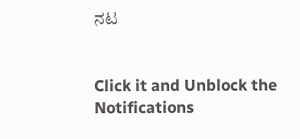ನಟ


Click it and Unblock the Notifications